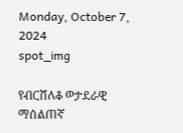Monday, October 7, 2024
spot_img

የብርሸለቆ ወታደራዊ ማሰልጠኛ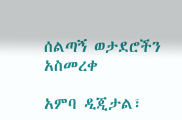ሰልጣኝ ወታደሮችን አስመረቀ

አምባ ዲጂታል፣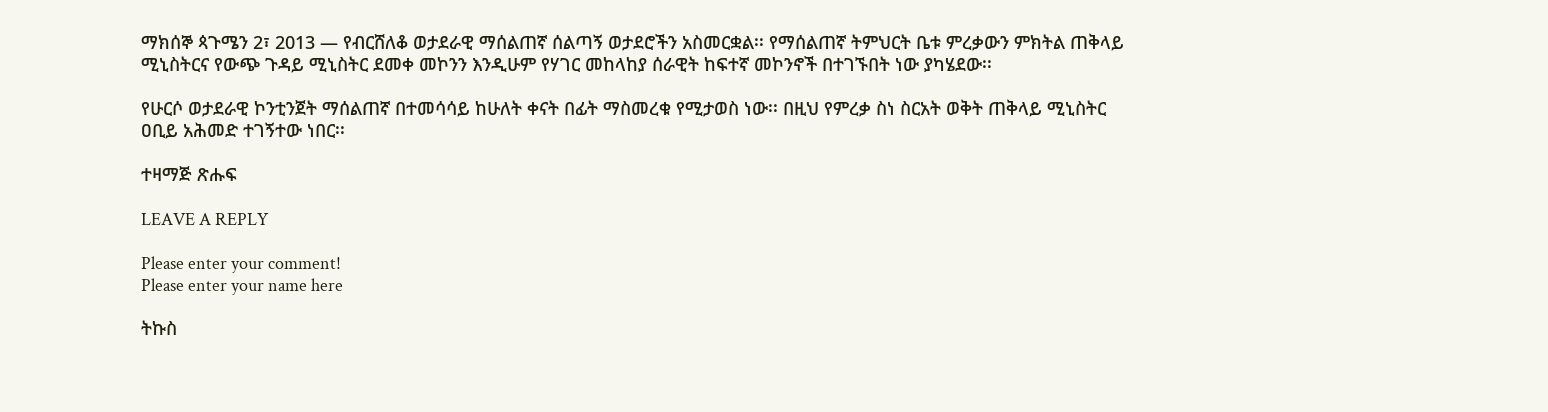ማክሰኞ ጳጉሜን 2፣ 2013 ― የብርሸለቆ ወታደራዊ ማሰልጠኛ ሰልጣኝ ወታደሮችን አስመርቋል፡፡ የማሰልጠኛ ትምህርት ቤቱ ምረቃውን ምክትል ጠቅላይ ሚኒስትርና የውጭ ጉዳይ ሚኒስትር ደመቀ መኮንን እንዲሁም የሃገር መከላከያ ሰራዊት ከፍተኛ መኮንኖች በተገኙበት ነው ያካሄደው፡፡

የሁርሶ ወታደራዊ ኮንቲንጀት ማሰልጠኛ በተመሳሳይ ከሁለት ቀናት በፊት ማስመረቁ የሚታወስ ነው፡፡ በዚህ የምረቃ ስነ ስርአት ወቅት ጠቅላይ ሚኒስትር ዐቢይ አሕመድ ተገኝተው ነበር፡፡

ተዛማጅ ጽሑፍ

LEAVE A REPLY

Please enter your comment!
Please enter your name here

ትኩስ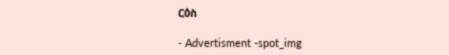ርዕስ

- Advertisment -spot_img